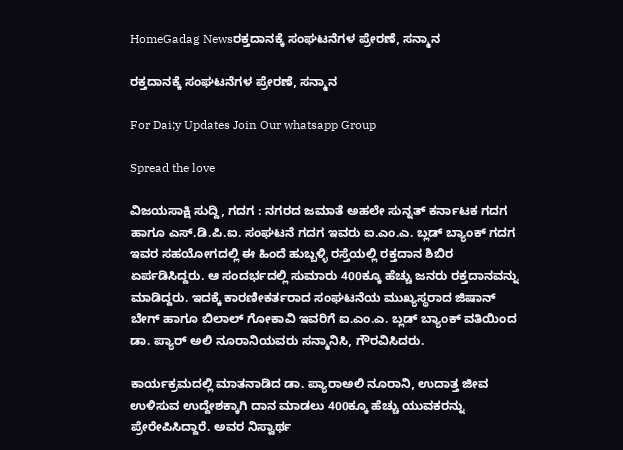HomeGadag Newsರಕ್ತದಾನಕ್ಕೆ ಸಂಘಟನೆಗಳ ಪ್ರೇರಣೆ, ಸನ್ಮಾನ

ರಕ್ತದಾನಕ್ಕೆ ಸಂಘಟನೆಗಳ ಪ್ರೇರಣೆ, ಸನ್ಮಾನ

For Dai;y Updates Join Our whatsapp Group

Spread the love

ವಿಜಯಸಾಕ್ಷಿ ಸುದ್ದಿ, ಗದಗ : ನಗರದ ಜಮಾತೆ ಅಹಲೇ ಸುನ್ನತ್ ಕರ್ನಾಟಕ ಗದಗ ಹಾಗೂ ಎಸ್.ಡಿ.ಪಿ.ಐ. ಸಂಘಟನೆ ಗದಗ ಇವರು ಐ.ಎಂ.ಎ. ಬ್ಲಡ್ ಬ್ಯಾಂಕ್ ಗದಗ ಇವರ ಸಹಯೋಗದಲ್ಲಿ ಈ ಹಿಂದೆ ಹುಬ್ಬಳ್ಳಿ ರಸ್ತೆಯಲ್ಲಿ ರಕ್ತದಾನ ಶಿಬಿರ ಏರ್ಪಡಿಸಿದ್ದರು. ಆ ಸಂದರ್ಭದಲ್ಲಿ ಸುಮಾರು 400ಕ್ಕೂ ಹೆಚ್ಚು ಜನರು ರಕ್ತದಾನವನ್ನು ಮಾಡಿದ್ದರು. ಇದಕ್ಕೆ ಕಾರಣೀಕರ್ತರಾದ ಸಂಘಟನೆಯ ಮುಖ್ಯಸ್ಥರಾದ ಜಿಷಾನ್ ಬೇಗ್ ಹಾಗೂ ಬಿಲಾಲ್ ಗೋಕಾವಿ ಇವರಿಗೆ ಐ.ಎಂ.ಎ. ಬ್ಲಡ್ ಬ್ಯಾಂಕ್ ವತಿಯಿಂದ ಡಾ. ಪ್ಯಾರ್ ಅಲಿ ನೂರಾನಿಯವರು ಸನ್ಮಾನಿಸಿ, ಗೌರವಿಸಿದರು.

ಕಾರ್ಯಕ್ರಮದಲ್ಲಿ ಮಾತನಾಡಿದ ಡಾ. ಪ್ಯಾರಾಅಲಿ ನೂರಾನಿ, ಉದಾತ್ತ ಜೀವ ಉಳಿಸುವ ಉದ್ದೇಶಕ್ಕಾಗಿ ದಾನ ಮಾಡಲು 400ಕ್ಕೂ ಹೆಚ್ಚು ಯುವಕರನ್ನು ಪ್ರೇರೇಪಿಸಿದ್ದಾರೆ. ಅವರ ನಿಸ್ವಾರ್ಥ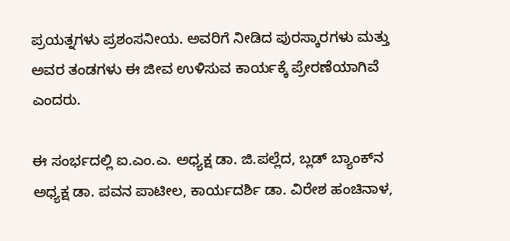ಪ್ರಯತ್ನಗಳು ಪ್ರಶಂಸನೀಯ. ಅವರಿಗೆ ನೀಡಿದ ಪುರಸ್ಕಾರಗಳು ಮತ್ತು ಅವರ ತಂಡಗಳು ಈ ಜೀವ ಉಳಿಸುವ ಕಾರ್ಯಕ್ಕೆ ಪ್ರೇರಣೆಯಾಗಿವೆ ಎಂದರು.

ಈ ಸಂರ್ಭದಲ್ಲಿ ಐ.ಎಂ.ಎ. ಅಧ್ಯಕ್ಷ ಡಾ. ಜಿ.ಪಲ್ಲೆದ, ಬ್ಲಡ್ ಬ್ಯಾಂಕ್‌ನ ಅಧ್ಯಕ್ಷ ಡಾ. ಪವನ ಪಾಟೀಲ, ಕಾರ್ಯದರ್ಶಿ ಡಾ. ವಿರೇಶ ಹಂಚಿನಾಳ,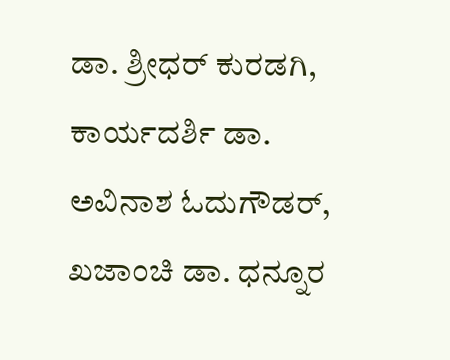ಡಾ. ಶ್ರೀಧರ್ ಕುರಡಗಿ, ಕಾರ್ಯದರ್ಶಿ ಡಾ. ಅವಿನಾಶ ಓದುಗೌಡರ್, ಖಜಾಂಚಿ ಡಾ. ಧನ್ನೂರ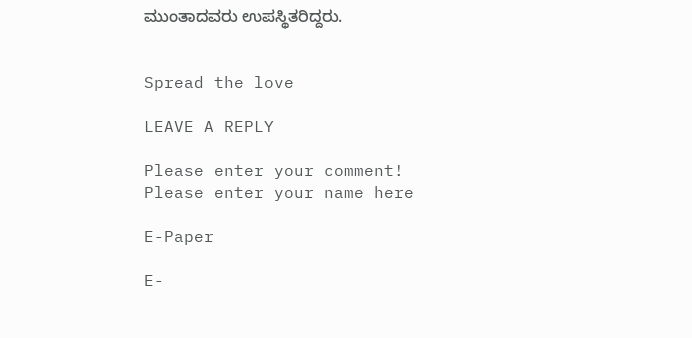ಮುಂತಾದವರು ಉಪಸ್ಥಿತರಿದ್ದರು.


Spread the love

LEAVE A REPLY

Please enter your comment!
Please enter your name here

E-Paper

E-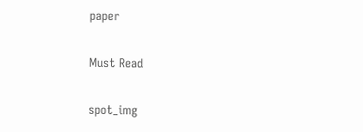paper

Must Read

spot_img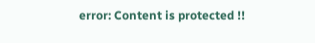error: Content is protected !!